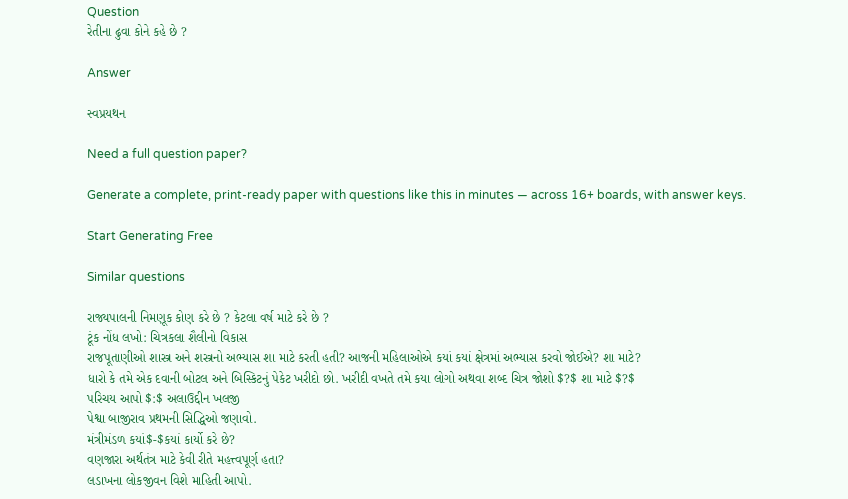Question
રેતીના ઢુવા કોને કહે છે ?

Answer

સ્વપ્રયથન

Need a full question paper?

Generate a complete, print-ready paper with questions like this in minutes — across 16+ boards, with answer keys.

Start Generating Free

Similar questions

રાજ્યપાલની નિમણૂક કોણ કરે છે ? કેટલા વર્ષ માટે કરે છે ?
ટૂંક નોંધ લખો: ચિત્રકલા શૈલીનો વિકાસ
રાજપૂતાણીઓ શાસ્ત્ર અને શસ્ત્રનો અભ્યાસ શા માટે કરતી હતી? આજની મહિલાઓએ કયાં કયાં ક્ષેત્રમાં અભ્યાસ કરવો જોઈએ? શા માટે?
ધારો કે તમે એક દવાની બોટલ અને બિસ્કિટનું પેકેટ ખરીદો છો. ખરીદી વખતે તમે કયા લોગો અથવા શબ્દ ચિત્ર જોશો $?$ શા માટે $?$
પરિચય આપો $:$ અલાઉદ્દીન ખલજી
પેશ્વા બાજીરાવ પ્રથમની સિદ્ધિઓ જણાવો.
મંત્રીમંડળ કયાં$-$કયાં કાર્યો કરે છે?
વણજારા અર્થતંત્ર માટે કેવી રીતે મહત્ત્વપૂર્ણ હતા?
લડાખના લોકજીવન વિશે માહિતી આપો.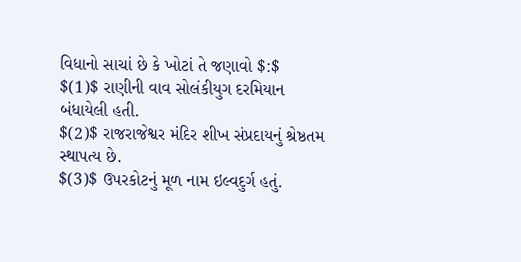વિધાનો સાચાં છે કે ખોટાં તે જણાવો $:$
$(1)$ રાણીની વાવ સોલંકીયુગ દરમિયાન બંધાયેલી હતી.
$(2)$ રાજરાજેશ્વર મંદિર શીખ સંપ્રદાયનું શ્રેષ્ઠતમ સ્થાપત્ય છે.
$(3)$ ઉપરકોટનું મૂળ નામ ઇલ્વદુર્ગ હતું.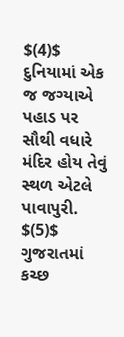$(4)$ દુનિયામાં એક જ જગ્યાએ પહાડ પર સૌથી વધારે મંદિર હોય તેવું સ્થળ એટલે પાવાપુરી.
$(5)$ ગુજરાતમાં કચ્છ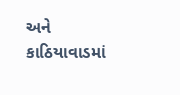અને કાઠિયાવાડમાં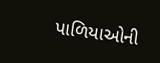પાળિયાઓની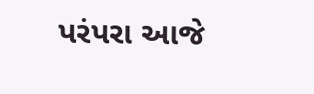પરંપરા આજે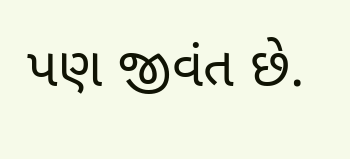પણ જીવંત છે.